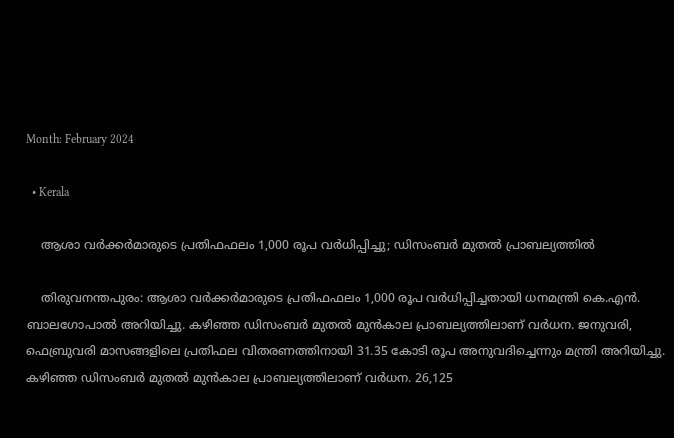Month: February 2024

  • Kerala

    ആശാ വര്‍ക്കര്‍മാരുടെ പ്രതിഫഫലം 1,000 രൂപ വര്‍ധിപ്പിച്ചു; ഡിസംബര്‍ മുതല്‍ പ്രാബല്യത്തില്‍

    തിരുവനന്തപുരം: ആശാ വര്‍ക്കര്‍മാരുടെ പ്രതിഫഫലം 1,000 രൂപ വര്‍ധിപ്പിച്ചതായി ധനമന്ത്രി കെ.എന്‍. ബാലഗോപാല്‍ അറിയിച്ചു. കഴിഞ്ഞ ഡിസംബര്‍ മുതല്‍ മുന്‍കാല പ്രാബല്യത്തിലാണ് വര്‍ധന. ജനുവരി, ഫെബ്രുവരി മാസങ്ങളിലെ പ്രതിഫല വിതരണത്തിനായി 31.35 കോടി രൂപ അനുവദിച്ചെന്നും മന്ത്രി അറിയിച്ചു. കഴിഞ്ഞ ഡിസംബര്‍ മുതല്‍ മുന്‍കാല പ്രാബല്യത്തിലാണ് വര്‍ധന. 26,125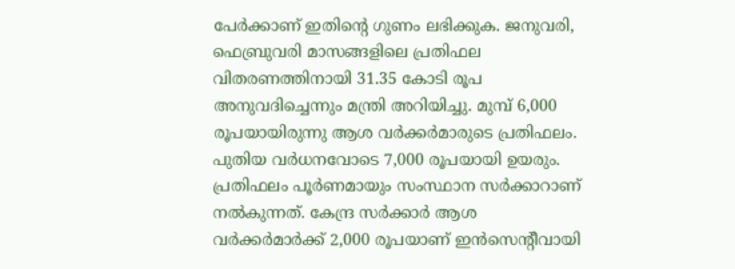പേര്‍ക്കാണ് ഇതിന്റെ ഗുണം ലഭിക്കുക. ജനുവരി, ഫെബ്രുവരി മാസങ്ങളിലെ പ്രതിഫല വിതരണത്തിനായി 31.35 കോടി രൂപ അനുവദിച്ചെന്നും മന്ത്രി അറിയിച്ചു. മുമ്പ് 6,000 രൂപയായിരുന്നു ആശ വര്‍ക്കര്‍മാരുടെ പ്രതിഫലം. പുതിയ വര്‍ധനവോടെ 7,000 രൂപയായി ഉയരും. പ്രതിഫലം പൂര്‍ണമായും സംസ്ഥാന സര്‍ക്കാറാണ് നല്‍കുന്നത്. കേന്ദ്ര സര്‍ക്കാര്‍ ആശ വര്‍ക്കര്‍മാര്‍ക്ക് 2,000 രൂപയാണ് ഇന്‍സെന്റീവായി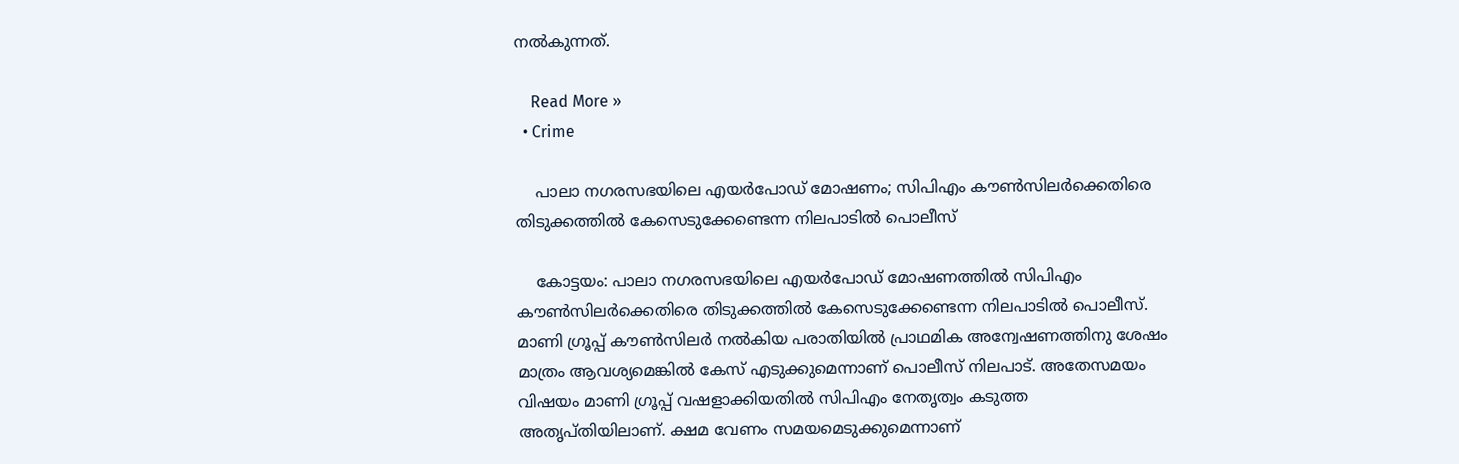നല്‍കുന്നത്.

    Read More »
  • Crime

    പാലാ നഗരസഭയിലെ എയര്‍പോഡ് മോഷണം; സിപിഎം കൗണ്‍സിലര്‍ക്കെതിരെ തിടുക്കത്തില്‍ കേസെടുക്കേണ്ടെന്ന നിലപാടില്‍ പൊലീസ്

    കോട്ടയം: പാലാ നഗരസഭയിലെ എയര്‍പോഡ് മോഷണത്തില്‍ സിപിഎം കൗണ്‍സിലര്‍ക്കെതിരെ തിടുക്കത്തില്‍ കേസെടുക്കേണ്ടെന്ന നിലപാടില്‍ പൊലീസ്. മാണി ഗ്രൂപ്പ് കൗണ്‍സിലര്‍ നല്‍കിയ പരാതിയില്‍ പ്രാഥമിക അന്വേഷണത്തിനു ശേഷം മാത്രം ആവശ്യമെങ്കില്‍ കേസ് എടുക്കുമെന്നാണ് പൊലീസ് നിലപാട്. അതേസമയം വിഷയം മാണി ഗ്രൂപ്പ് വഷളാക്കിയതില്‍ സിപിഎം നേതൃത്വം കടുത്ത അതൃപ്തിയിലാണ്. ക്ഷമ വേണം സമയമെടുക്കുമെന്നാണ്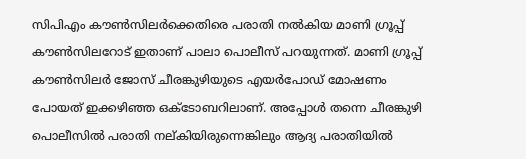സിപിഎം കൗണ്‍സിലര്‍ക്കെതിരെ പരാതി നല്‍കിയ മാണി ഗ്രൂപ്പ് കൗണ്‍സിലറോട് ഇതാണ് പാലാ പൊലീസ് പറയുന്നത്. മാണി ഗ്രൂപ്പ് കൗണ്‍സിലര്‍ ജോസ് ചീരങ്കുഴിയുടെ എയര്‍പോഡ് മോഷണം പോയത് ഇക്കഴിഞ്ഞ ഒക്ടോബറിലാണ്. അപ്പോള്‍ തന്നെ ചീരങ്കുഴി പൊലീസില്‍ പരാതി നല്കിയിരുന്നെങ്കിലും ആദ്യ പരാതിയില്‍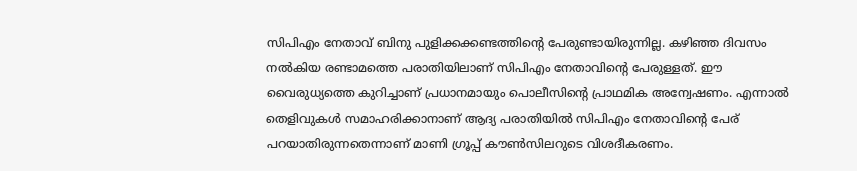സിപിഎം നേതാവ് ബിനു പുളിക്കക്കണ്ടത്തിന്റെ പേരുണ്ടായിരുന്നില്ല. കഴിഞ്ഞ ദിവസം നല്‍കിയ രണ്ടാമത്തെ പരാതിയിലാണ് സിപിഎം നേതാവിന്റെ പേരുള്ളത്. ഈ വൈരുധ്യത്തെ കുറിച്ചാണ് പ്രധാനമായും പൊലീസിന്റെ പ്രാഥമിക അന്വേഷണം. എന്നാല്‍ തെളിവുകള്‍ സമാഹരിക്കാനാണ് ആദ്യ പരാതിയില്‍ സിപിഎം നേതാവിന്റെ പേര് പറയാതിരുന്നതെന്നാണ് മാണി ഗ്രൂപ്പ് കൗണ്‍സിലറുടെ വിശദീകരണം.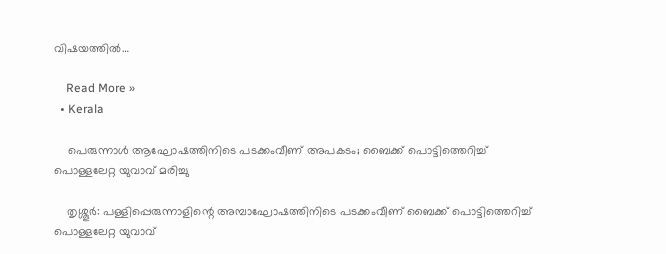വിഷയത്തില്‍…

    Read More »
  • Kerala

    പെരുന്നാള്‍ ആഘോഷത്തിനിടെ പടക്കംവീണ് അപകടം; ബൈക്ക് പൊട്ടിത്തെറിച്ച് പൊള്ളലേറ്റ യുവാവ് മരിച്ചു

    തൃശ്ശൂര്‍: പള്ളിപ്പെരുന്നാളിന്റെ അമ്പാഘോഷത്തിനിടെ പടക്കംവീണ് ബൈക്ക് പൊട്ടിത്തെറിച്ച് പൊള്ളലേറ്റ യുവാവ്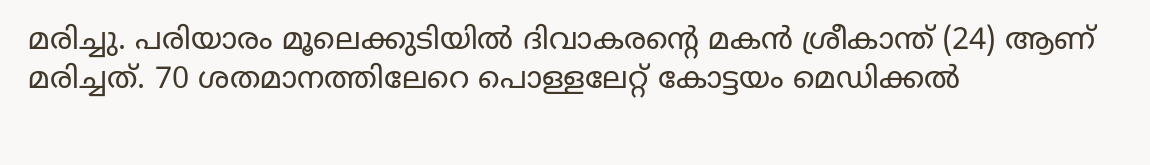മരിച്ചു. പരിയാരം മൂലെക്കുടിയില്‍ ദിവാകരന്റെ മകന്‍ ശ്രീകാന്ത് (24) ആണ് മരിച്ചത്. 70 ശതമാനത്തിലേറെ പൊള്ളലേറ്റ് കോട്ടയം മെഡിക്കല്‍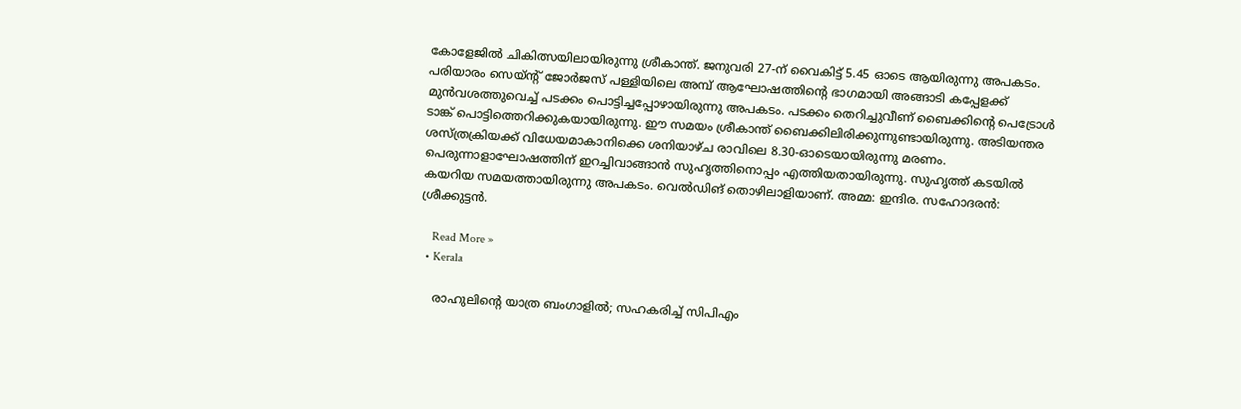കോളേജില്‍ ചികിത്സയിലായിരുന്നു ശ്രീകാന്ത്. ജനുവരി 27-ന് വൈകിട്ട് 5.45 ഓടെ ആയിരുന്നു അപകടം. പരിയാരം സെയ്ന്റ് ജോര്‍ജസ് പള്ളിയിലെ അമ്പ് ആഘോഷത്തിന്റെ ഭാഗമായി അങ്ങാടി കപ്പേളക്ക് മുന്‍വശത്തുവെച്ച് പടക്കം പൊട്ടിച്ചപ്പോഴായിരുന്നു അപകടം. പടക്കം തെറിച്ചുവീണ് ബൈക്കിന്റെ പെട്രോള്‍ ടാങ്ക് പൊട്ടിത്തെറിക്കുകയായിരുന്നു. ഈ സമയം ശ്രീകാന്ത് ബൈക്കിലിരിക്കുന്നുണ്ടായിരുന്നു. അടിയന്തര ശസ്ത്രക്രിയക്ക് വിധേയമാകാനിക്കെ ശനിയാഴ്ച രാവിലെ 8.30-ഓടെയായിരുന്നു മരണം. പെരുന്നാളാഘോഷത്തിന് ഇറച്ചിവാങ്ങാന്‍ സുഹൃത്തിനൊപ്പം എത്തിയതായിരുന്നു. സുഹൃത്ത് കടയില്‍ കയറിയ സമയത്തായിരുന്നു അപകടം. വെല്‍ഡിങ് തൊഴിലാളിയാണ്. അമ്മ: ഇന്ദിര. സഹോദരന്‍: ശ്രീക്കുട്ടന്‍.

    Read More »
  • Kerala

    രാഹുലിന്റെ യാത്ര ബംഗാളില്‍; സഹകരിച്ച് സിപിഎം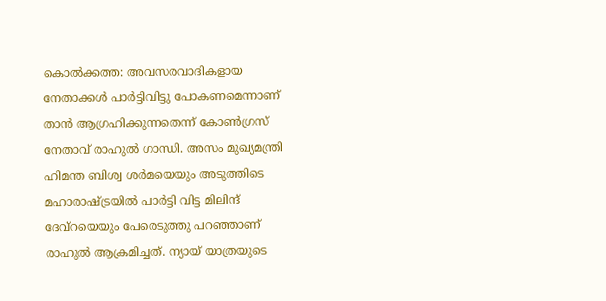കൊല്‍ക്കത്ത: അവസരവാദികളായ നേതാക്കള്‍ പാര്‍ട്ടിവിട്ടു പോകണമെന്നാണ് താന്‍ ആഗ്രഹിക്കുന്നതെന്ന് കോണ്‍ഗ്രസ് നേതാവ് രാഹുല്‍ ഗാന്ധി. അസം മുഖ്യമന്ത്രി ഹിമന്ത ബിശ്വ ശര്‍മയെയും അടുത്തിടെ മഹാരാഷ്ട്രയില്‍ പാര്‍ട്ടി വിട്ട മിലിന്ദ് ദേവ്‌റയെയും പേരെടുത്തു പറഞ്ഞാണ് രാഹുല്‍ ആക്രമിച്ചത്. ന്യായ് യാത്രയുടെ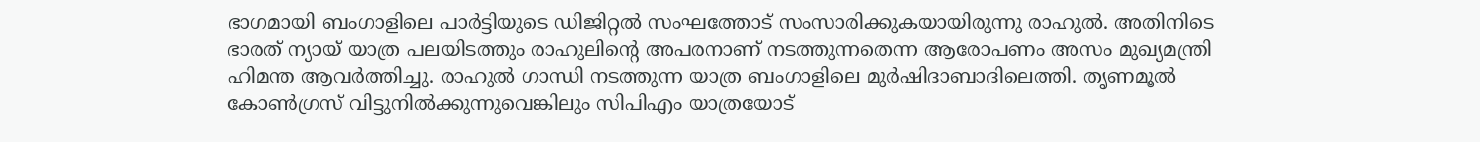ഭാഗമായി ബംഗാളിലെ പാര്‍ട്ടിയുടെ ഡിജിറ്റല്‍ സംഘത്തോട് സംസാരിക്കുകയായിരുന്നു രാഹുല്‍. അതിനിടെ ഭാരത് ന്യായ് യാത്ര പലയിടത്തും രാഹുലിന്റെ അപരനാണ് നടത്തുന്നതെന്ന ആരോപണം അസം മുഖ്യമന്ത്രി ഹിമന്ത ആവര്‍ത്തിച്ചു. രാഹുല്‍ ഗാന്ധി നടത്തുന്ന യാത്ര ബംഗാളിലെ മുര്‍ഷിദാബാദിലെത്തി. തൃണമൂല്‍ കോണ്‍ഗ്രസ് വിട്ടുനില്‍ക്കുന്നുവെങ്കിലും സിപിഎം യാത്രയോട്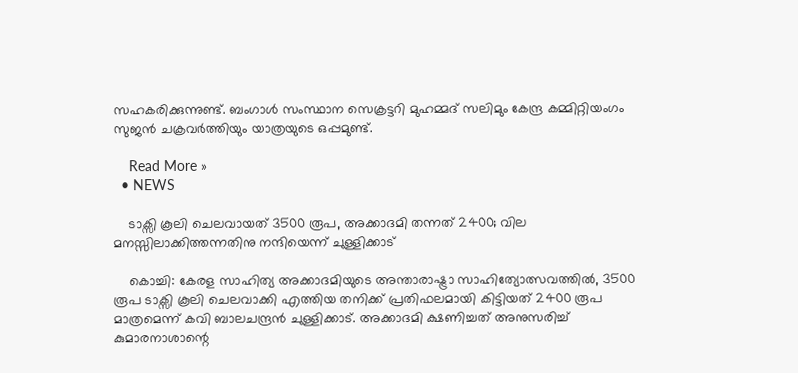സഹകരിക്കുന്നുണ്ട്. ബംഗാള്‍ സംസ്ഥാന സെക്രട്ടറി മുഹമ്മദ് സലിമും കേന്ദ്ര കമ്മിറ്റിയംഗം സുജന്‍ ചക്രവര്‍ത്തിയും യാത്രയുടെ ഒപ്പമുണ്ട്.

    Read More »
  • NEWS

    ടാക്സി കൂലി ചെലവായത് 3500 രൂപ, അക്കാദമി തന്നത് 2400; വില മനസ്സിലാക്കിത്തന്നതിനു നന്ദിയെന്ന് ചുള്ളിക്കാട്

    കൊച്ചി: കേരള സാഹിത്യ അക്കാദമിയുടെ അന്താരാഷ്ട്രാ സാഹിത്യോത്സവത്തില്‍, 3500 രൂപ ടാക്സി കൂലി ചെലവാക്കി എത്തിയ തനിക്ക് പ്രതിഫലമായി കിട്ടിയത് 2400 രൂപ മാത്രമെന്ന് കവി ബാലചന്ദ്രന്‍ ചുള്ളിക്കാട്. അക്കാദമി ക്ഷണിച്ചത് അനുസരിച്ച് കുമാരനാശാന്റെ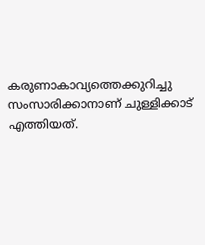കരുണാകാവ്യത്തെക്കുറിച്ചു സംസാരിക്കാനാണ് ചുള്ളിക്കാട് എത്തിയത്.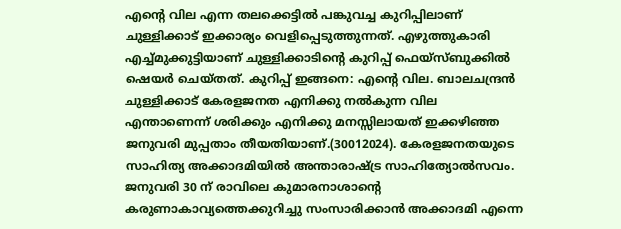എന്റെ വില എന്ന തലക്കെട്ടില്‍ പങ്കുവച്ച കുറിപ്പിലാണ് ചുള്ളിക്കാട് ഇക്കാര്യം വെളിപ്പെടുത്തുന്നത്. എഴുത്തുകാരി എച്ച്മുക്കുട്ടിയാണ് ചുള്ളിക്കാടിന്റെ കുറിപ്പ് ഫെയ്സ്ബുക്കില്‍ ഷെയര്‍ ചെയ്തത്. കുറിപ്പ് ഇങ്ങനെ: എന്റെ വില. ബാലചന്ദ്രന്‍ ചുള്ളിക്കാട് കേരളജനത എനിക്കു നല്‍കുന്ന വില എന്താണെന്ന് ശരിക്കും എനിക്കു മനസ്സിലായത് ഇക്കഴിഞ്ഞ ജനുവരി മുപ്പതാം തീയതിയാണ്.(30012024). കേരളജനതയുടെ സാഹിത്യ അക്കാദമിയില്‍ അന്താരാഷ്ട്ര സാഹിത്യോല്‍സവം. ജനുവരി 30 ന് രാവിലെ കുമാരനാശാന്റെ കരുണാകാവ്യത്തെക്കുറിച്ചു സംസാരിക്കാന്‍ അക്കാദമി എന്നെ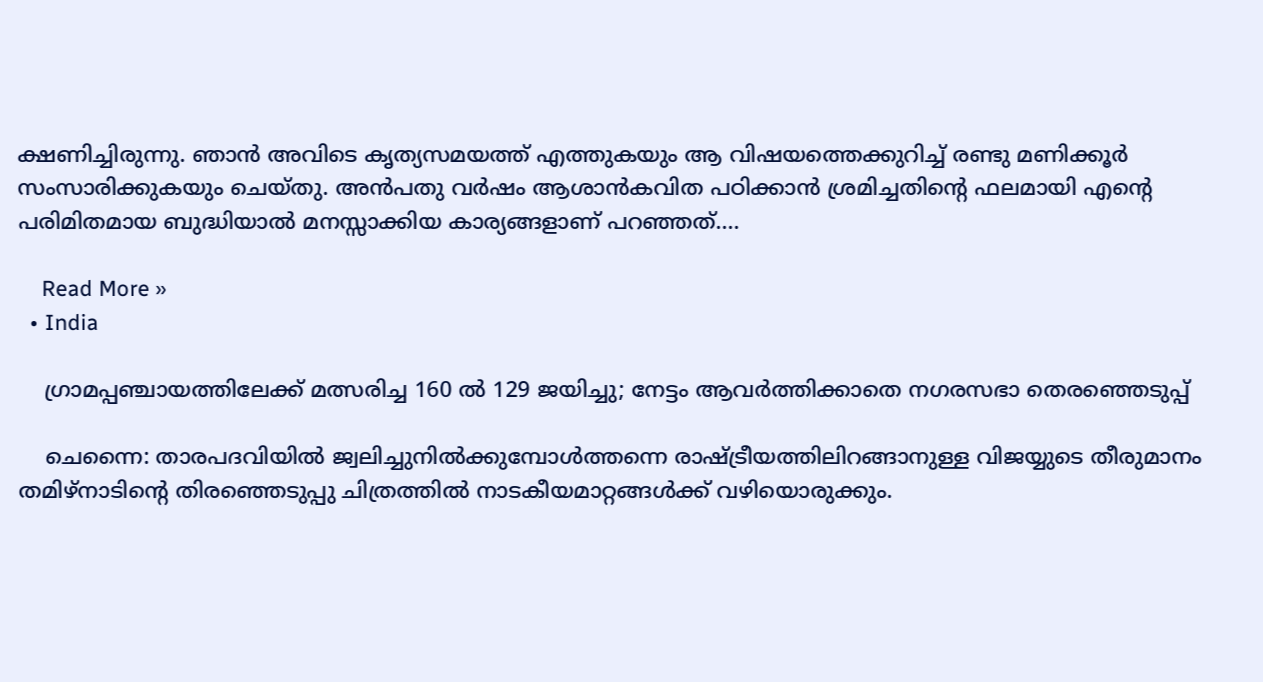ക്ഷണിച്ചിരുന്നു. ഞാന്‍ അവിടെ കൃത്യസമയത്ത് എത്തുകയും ആ വിഷയത്തെക്കുറിച്ച് രണ്ടു മണിക്കൂര്‍ സംസാരിക്കുകയും ചെയ്തു. അന്‍പതു വര്‍ഷം ആശാന്‍കവിത പഠിക്കാന്‍ ശ്രമിച്ചതിന്റെ ഫലമായി എന്റെ പരിമിതമായ ബുദ്ധിയാല്‍ മനസ്സാക്കിയ കാര്യങ്ങളാണ് പറഞ്ഞത്.…

    Read More »
  • India

    ഗ്രാമപ്പഞ്ചായത്തിലേക്ക് മത്സരിച്ച 160 ല്‍ 129 ജയിച്ചു; നേട്ടം ആവര്‍ത്തിക്കാതെ നഗരസഭാ തെരഞ്ഞെടുപ്പ്

    ചെന്നൈ: താരപദവിയില്‍ ജ്വലിച്ചുനില്‍ക്കുമ്പോള്‍ത്തന്നെ രാഷ്ട്രീയത്തിലിറങ്ങാനുള്ള വിജയ്യുടെ തീരുമാനം തമിഴ്‌നാടിന്റെ തിരഞ്ഞെടുപ്പു ചിത്രത്തില്‍ നാടകീയമാറ്റങ്ങള്‍ക്ക് വഴിയൊരുക്കും.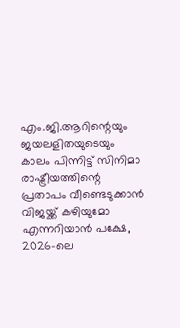എം.ജി.ആറിന്റെയും ജയലളിതയുടെയും കാലം പിന്നിട്ട് സിനിമാ രാഷ്ട്രീയത്തിന്റെ പ്രതാപം വീണ്ടെടുക്കാന്‍ വിജയ്ക്ക് കഴിയുമോ എന്നറിയാന്‍ പക്ഷേ, 2026-ലെ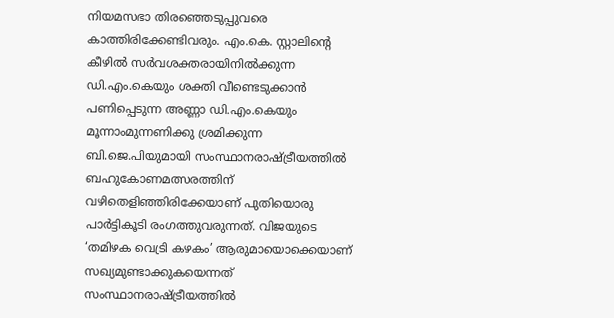നിയമസഭാ തിരഞ്ഞെടുപ്പുവരെ കാത്തിരിക്കേണ്ടിവരും. എം.കെ. സ്റ്റാലിന്റെ കീഴില്‍ സര്‍വശക്തരായിനില്‍ക്കുന്ന ഡി.എം.കെയും ശക്തി വീണ്ടെടുക്കാന്‍ പണിപ്പെടുന്ന അണ്ണാ ഡി.എം.കെയും മൂന്നാംമുന്നണിക്കു ശ്രമിക്കുന്ന ബി.ജെ.പിയുമായി സംസ്ഥാനരാഷ്ട്രീയത്തില്‍ ബഹുകോണമത്സരത്തിന് വഴിതെളിഞ്ഞിരിക്കേയാണ് പുതിയൊരു പാര്‍ട്ടികൂടി രംഗത്തുവരുന്നത്. വിജയുടെ ‘തമിഴക വെട്രി കഴകം’ ആരുമായൊക്കെയാണ് സഖ്യമുണ്ടാക്കുകയെന്നത് സംസ്ഥാനരാഷ്ട്രീയത്തില്‍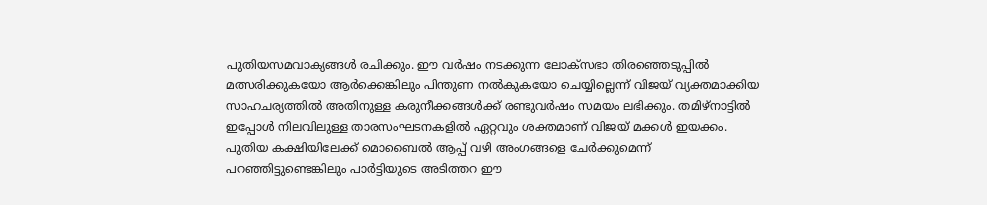പുതിയസമവാക്യങ്ങള്‍ രചിക്കും. ഈ വര്‍ഷം നടക്കുന്ന ലോക്‌സഭാ തിരഞ്ഞെടുപ്പില്‍ മത്സരിക്കുകയോ ആര്‍ക്കെങ്കിലും പിന്തുണ നല്‍കുകയോ ചെയ്യില്ലെന്ന് വിജയ് വ്യക്തമാക്കിയ സാഹചര്യത്തില്‍ അതിനുള്ള കരുനീക്കങ്ങള്‍ക്ക് രണ്ടുവര്‍ഷം സമയം ലഭിക്കും. തമിഴ്‌നാട്ടില്‍ ഇപ്പോള്‍ നിലവിലുള്ള താരസംഘടനകളില്‍ ഏറ്റവും ശക്തമാണ് വിജയ് മക്കള്‍ ഇയക്കം. പുതിയ കക്ഷിയിലേക്ക് മൊബൈല്‍ ആപ്പ് വഴി അംഗങ്ങളെ ചേര്‍ക്കുമെന്ന് പറഞ്ഞിട്ടുണ്ടെങ്കിലും പാര്‍ട്ടിയുടെ അടിത്തറ ഈ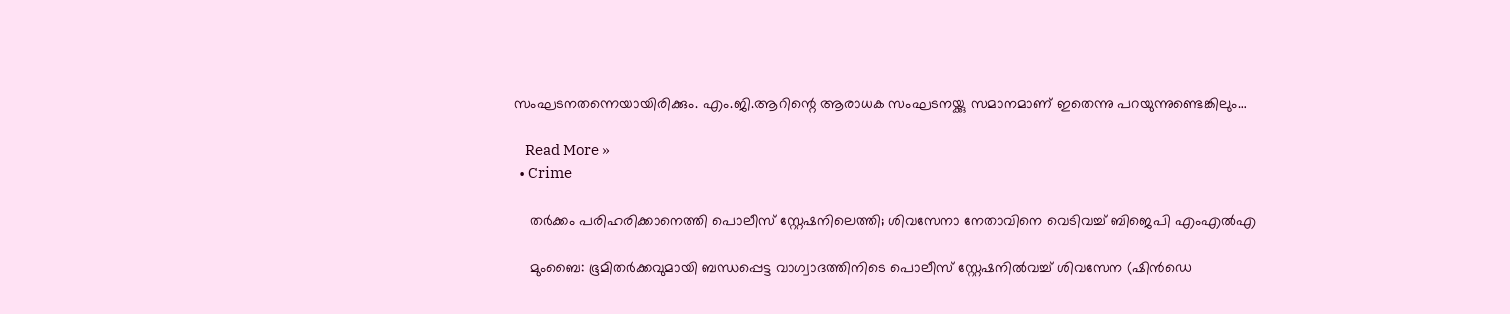സംഘടനതന്നെയായിരിക്കും. എം.ജി.ആറിന്റെ ആരാധക സംഘടനയ്ക്കു സമാനമാണ് ഇതെന്നു പറയുന്നുണ്ടെങ്കിലും…

    Read More »
  • Crime

    തര്‍ക്കം പരിഹരിക്കാനെത്തി പൊലീസ് സ്റ്റേഷനിലെത്തി; ശിവസേനാ നേതാവിനെ വെടിവച്ച് ബിജെപി എംഎല്‍എ

    മുംബൈ: ഭൂമിതര്‍ക്കവുമായി ബന്ധപ്പെട്ട വാഗ്വാദത്തിനിടെ പൊലീസ് സ്റ്റേഷനില്‍വച്ച് ശിവസേന (ഷിന്‍ഡെ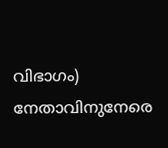വിഭാഗം) നേതാവിനുനേരെ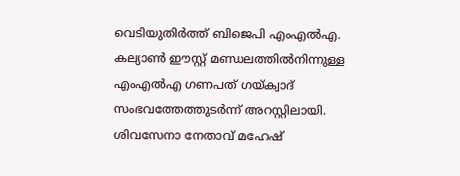വെടിയുതിര്‍ത്ത് ബിജെപി എംഎല്‍എ. കല്യാണ്‍ ഈസ്റ്റ് മണ്ഡലത്തില്‍നിന്നുള്ള എംഎല്‍എ ഗണപത് ഗയ്ക്വാദ് സംഭവത്തേത്തുടര്‍ന്ന് അറസ്റ്റിലായി. ശിവസേനാ നേതാവ് മഹേഷ്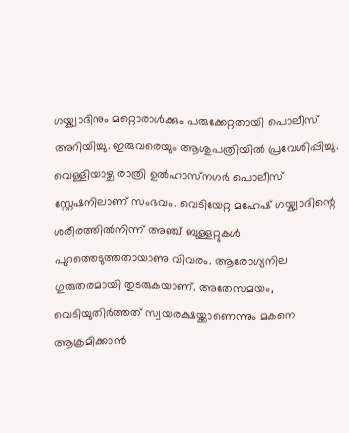ഗയ്ക്വാദിനും മറ്റൊരാള്‍ക്കും പരുക്കേറ്റതായി പൊലീസ് അറിയിച്ചു. ഇരുവരെയും ആശുപത്രിയില്‍ പ്രവേശിപ്പിച്ചു. വെള്ളിയാഴ്ച രാത്രി ഉല്‍ഹാസ്‌നഗര്‍ പൊലീസ് സ്റ്റേഷനിലാണ് സംഭവം. വെടിയേറ്റ മഹേഷ് ഗയ്ക്വാദിന്റെ ശരീരത്തില്‍നിന്ന് അഞ്ച് ബുള്ളറ്റുകള്‍ പുറത്തെടുത്തതായാണു വിവരം. ആരോഗ്യനില ഗുരുതരമായി തുടരുകയാണ്. അതേസമയം, വെടിയുതിര്‍ത്തത് സ്വയരക്ഷയ്ക്കാണെന്നും മകനെ ആക്രമിക്കാന്‍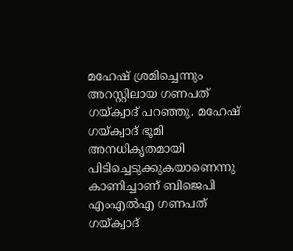മഹേഷ് ശ്രമിച്ചെന്നും അറസ്റ്റിലായ ഗണപത് ഗയ്ക്വാദ് പറഞ്ഞു. മഹേഷ് ഗയ്ക്വാദ് ഭൂമി അനധികൃതമായി പിടിച്ചെടുക്കുകയാണെന്നു കാണിച്ചാണ് ബിജെപി എംഎല്‍എ ഗണപത് ഗയ്ക്വാദ്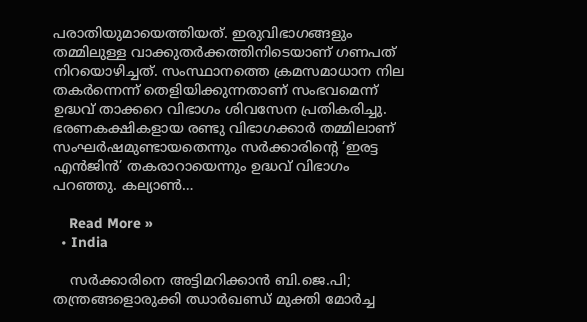പരാതിയുമായെത്തിയത്. ഇരുവിഭാഗങ്ങളും തമ്മിലുള്ള വാക്കുതര്‍ക്കത്തിനിടെയാണ് ഗണപത് നിറയൊഴിച്ചത്. സംസ്ഥാനത്തെ ക്രമസമാധാന നില തകര്‍ന്നെന്ന് തെളിയിക്കുന്നതാണ് സംഭവമെന്ന് ഉദ്ധവ് താക്കറെ വിഭാഗം ശിവസേന പ്രതികരിച്ചു. ഭരണകക്ഷികളായ രണ്ടു വിഭാഗക്കാര്‍ തമ്മിലാണ് സംഘര്‍ഷമുണ്ടായതെന്നും സര്‍ക്കാരിന്റെ ‘ഇരട്ട എന്‍ജിന്‍’ തകരാറായെന്നും ഉദ്ധവ് വിഭാഗം പറഞ്ഞു. കല്യാണ്‍…

    Read More »
  • India

    സര്‍ക്കാരിനെ അട്ടിമറിക്കാന്‍ ബി.ജെ.പി; തന്ത്രങ്ങളൊരുക്കി ഝാര്‍ഖണ്ഡ് മുക്തി മോര്‍ച്ച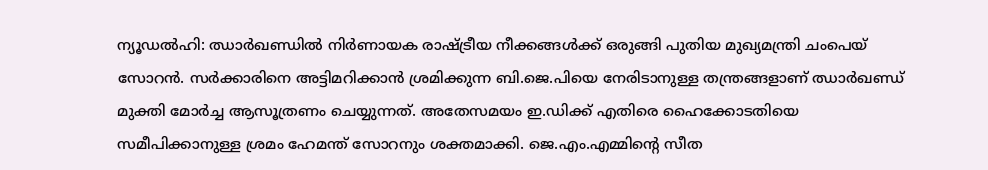ന്യൂഡല്‍ഹി: ഝാര്‍ഖണ്ഡില്‍ നിര്‍ണായക രാഷ്ട്രീയ നീക്കങ്ങള്‍ക്ക് ഒരുങ്ങി പുതിയ മുഖ്യമന്ത്രി ചംപെയ് സോറന്‍. സര്‍ക്കാരിനെ അട്ടിമറിക്കാന്‍ ശ്രമിക്കുന്ന ബി.ജെ.പിയെ നേരിടാനുള്ള തന്ത്രങ്ങളാണ് ഝാര്‍ഖണ്ഡ് മുക്തി മോര്‍ച്ച ആസൂത്രണം ചെയ്യുന്നത്. അതേസമയം ഇ.ഡിക്ക് എതിരെ ഹൈക്കോടതിയെ സമീപിക്കാനുള്ള ശ്രമം ഹേമന്ത് സോറനും ശക്തമാക്കി. ജെ.എം.എമ്മിന്റെ സീത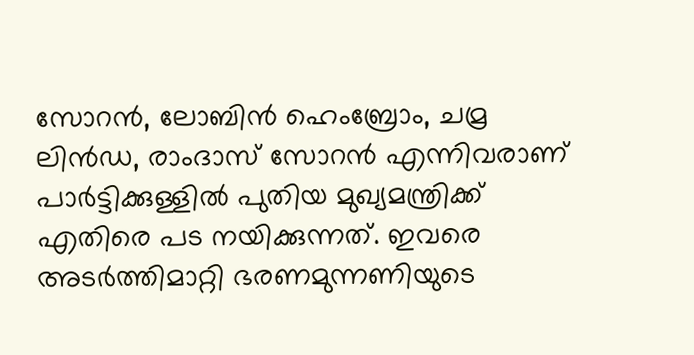സോറന്‍, ലോബിന്‍ ഹെംബ്രോം, ചമ്ര ലിന്‍ഡ, രാംദാസ് സോറന്‍ എന്നിവരാണ് പാര്‍ട്ടിക്കുള്ളില്‍ പുതിയ മുഖ്യമന്ത്രിക്ക് എതിരെ പട നയിക്കുന്നത്. ഇവരെ അടര്‍ത്തിമാറ്റി ഭരണമുന്നണിയുടെ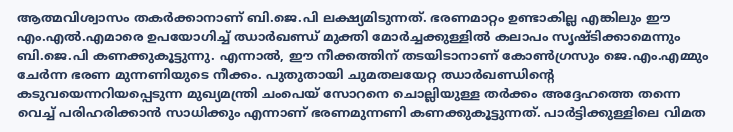ആത്മവിശ്വാസം തകര്‍ക്കാനാണ് ബി.ജെ.പി ലക്ഷ്യമിടുന്നത്. ഭരണമാറ്റം ഉണ്ടാകില്ല എങ്കിലും ഈ എം.എല്‍.എമാരെ ഉപയോഗിച്ച് ഝാര്‍ഖണ്ഡ് മുക്തി മോര്‍ച്ചക്കുള്ളില്‍ കലാപം സൃഷ്ടിക്കാമെന്നും ബി.ജെ.പി കണക്കുകൂട്ടുന്നു. എന്നാല്‍, ഈ നീക്കത്തിന് തടയിടാനാണ് കോണ്‍ഗ്രസും ജെ.എം.എമ്മും ചേര്‍ന്ന ഭരണ മുന്നണിയുടെ നീക്കം. പുതുതായി ചുമതലയേറ്റ ഝാര്‍ഖണ്ഡിന്റെ കടുവയെന്നറിയപ്പെടുന്ന മുഖ്യമന്ത്രി ചംപെയ് സോറനെ ചൊല്ലിയുള്ള തര്‍ക്കം അദ്ദേഹത്തെ തന്നെ വെച്ച് പരിഹരിക്കാന്‍ സാധിക്കും എന്നാണ് ഭരണമുന്നണി കണക്കുകൂട്ടുന്നത്. പാര്‍ട്ടിക്കുള്ളിലെ വിമത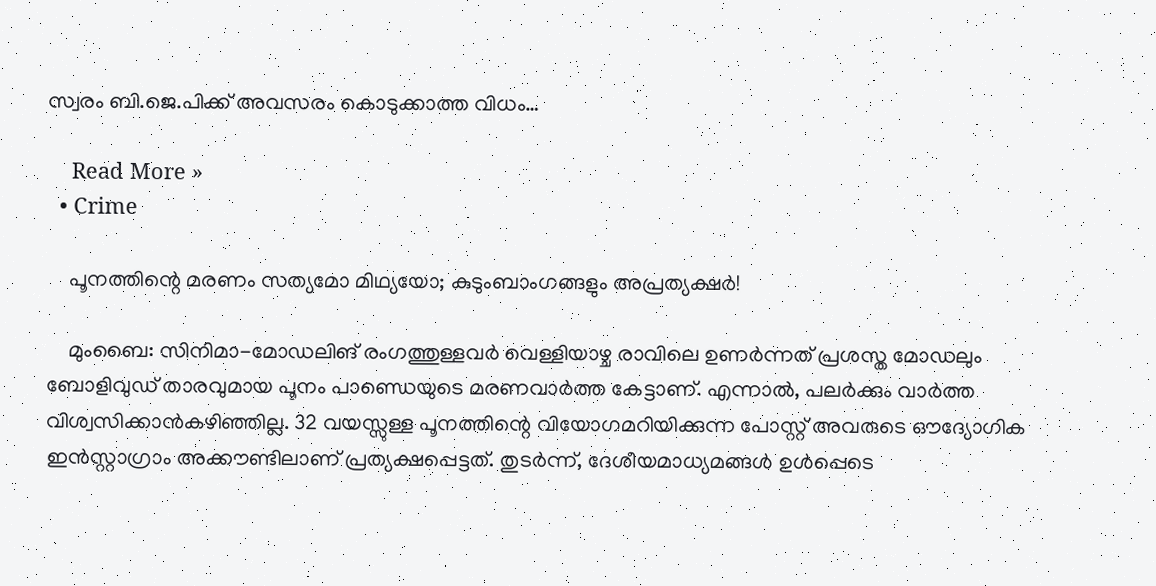സ്വരം ബി.ജെ.പിക്ക് അവസരം കൊടുക്കാത്ത വിധം…

    Read More »
  • Crime

    പൂനത്തിന്റെ മരണം സത്യമോ മിഥ്യയോ; കുടുംബാംഗങ്ങളും അപ്രത്യക്ഷര്‍!

    മുംബൈ: സിനിമാ-മോഡലിങ് രംഗത്തുള്ളവര്‍ വെള്ളിയാഴ്ച രാവിലെ ഉണര്‍ന്നത് പ്രശസ്ത മോഡലും ബോളിവുഡ് താരവുമായ പൂനം പാണ്ഡെയുടെ മരണവാര്‍ത്ത കേട്ടാണ്. എന്നാല്‍, പലര്‍ക്കും വാര്‍ത്ത വിശ്വസിക്കാന്‍കഴിഞ്ഞില്ല. 32 വയസ്സുള്ള പൂനത്തിന്റെ വിയോഗമറിയിക്കുന്ന പോസ്റ്റ് അവരുടെ ഔദ്യോഗിക ഇന്‍സ്റ്റാഗ്രാം അക്കൗണ്ടിലാണ് പ്രത്യക്ഷപ്പെട്ടത്. തുടര്‍ന്ന്, ദേശീയമാധ്യമങ്ങള്‍ ഉള്‍പ്പെടെ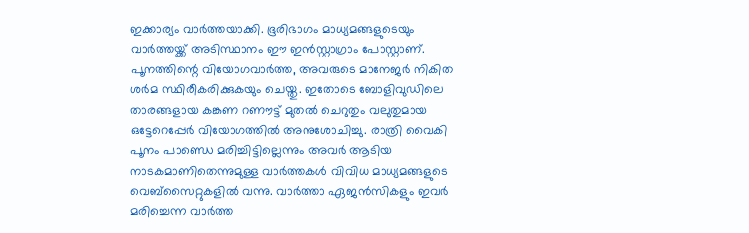ഇക്കാര്യം വാര്‍ത്തയാക്കി. ഭൂരിഭാഗം മാധ്യമങ്ങളുടെയും വാര്‍ത്തയ്ക്ക് അടിസ്ഥാനം ഈ ഇന്‍സ്റ്റാഗ്രാം പോസ്റ്റാണ്. പൂനത്തിന്റെ വിയോഗവാര്‍ത്ത, അവരുടെ മാനേജര്‍ നികിത ശര്‍മ സ്ഥിരീകരിക്കുകയും ചെയ്തു. ഇതോടെ ബോളിവുഡിലെ താരങ്ങളായ കങ്കണ റണൗട്ട് മുതല്‍ ചെറുതും വലുതുമായ ഒട്ടേറെപ്പേര്‍ വിയോഗത്തില്‍ അനുശോചിച്ചു. രാത്രി വൈകി പൂനം പാണ്ഡെ മരിച്ചിട്ടില്ലെന്നും അവര്‍ ആടിയ നാടകമാണിതെന്നുമുള്ള വാര്‍ത്തകള്‍ വിവിധ മാധ്യമങ്ങളുടെ വെബ്‌സൈറ്റുകളില്‍ വന്നു. വാര്‍ത്താ ഏജന്‍സികളും ഇവര്‍ മരിച്ചെന്ന വാര്‍ത്ത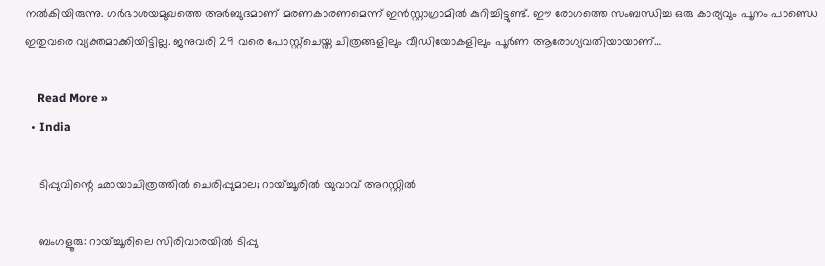നല്‍കിയിരുന്നു. ഗര്‍ഭാശയമുഖത്തെ അര്‍ബുദമാണ് മരണകാരണമെന്ന് ഇന്‍സ്റ്റാഗ്രാമില്‍ കുറിച്ചിട്ടുണ്ട്. ഈ രോഗത്തെ സംബന്ധിച്ച ഒരു കാര്യവും പൂനം പാണ്ഡെ ഇതുവരെ വ്യക്തമാക്കിയിട്ടില്ല. ജനുവരി 29 വരെ പോസ്റ്റ്‌ചെയ്ത ചിത്രങ്ങളിലും വീഡിയോകളിലും പൂര്‍ണ ആരോഗ്യവതിയായാണ്…

    Read More »
  • India

    ടിപ്പുവിന്റെ ഛായാചിത്രത്തില്‍ ചെരിപ്പുമാല; റായ്ച്ചൂരില്‍ യുവാവ് അറസ്റ്റില്‍

    ബംഗളൂരു: റായ്ച്ചൂരിലെ സിരിവാരയില്‍ ടിപ്പു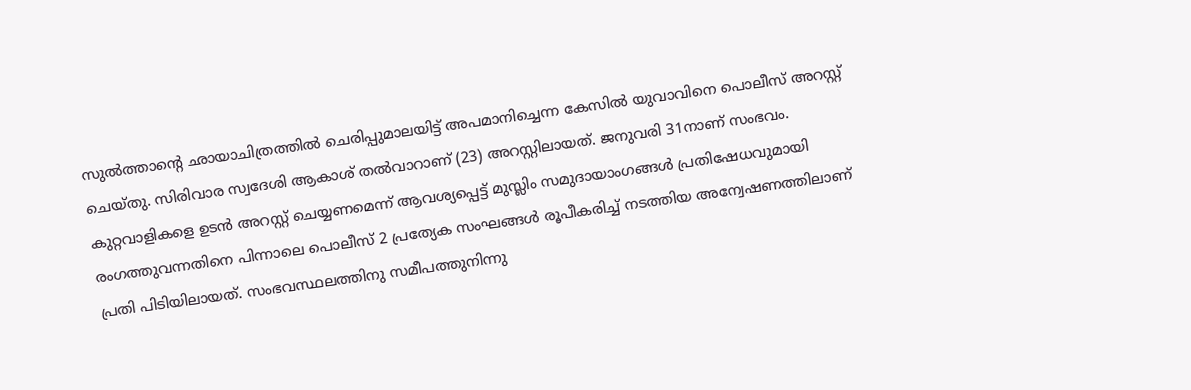സുല്‍ത്താന്റെ ഛായാചിത്രത്തില്‍ ചെരിപ്പുമാലയിട്ട് അപമാനിച്ചെന്ന കേസില്‍ യുവാവിനെ പൊലീസ് അറസ്റ്റ് ചെയ്തു. സിരിവാര സ്വദേശി ആകാശ് തല്‍വാറാണ് (23) അറസ്റ്റിലായത്. ജനുവരി 31നാണ് സംഭവം. കുറ്റവാളികളെ ഉടന്‍ അറസ്റ്റ് ചെയ്യണമെന്ന് ആവശ്യപ്പെട്ട് മുസ്ലിം സമുദായാംഗങ്ങള്‍ പ്രതിഷേധവുമായി രംഗത്തുവന്നതിനെ പിന്നാലെ പൊലീസ് 2 പ്രത്യേക സംഘങ്ങള്‍ രൂപീകരിച്ച് നടത്തിയ അന്വേഷണത്തിലാണ് പ്രതി പിടിയിലായത്. സംഭവസ്ഥലത്തിനു സമീപത്തുനിന്നു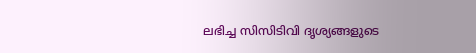ലഭിച്ച സിസിടിവി ദൃശ്യങ്ങളുടെ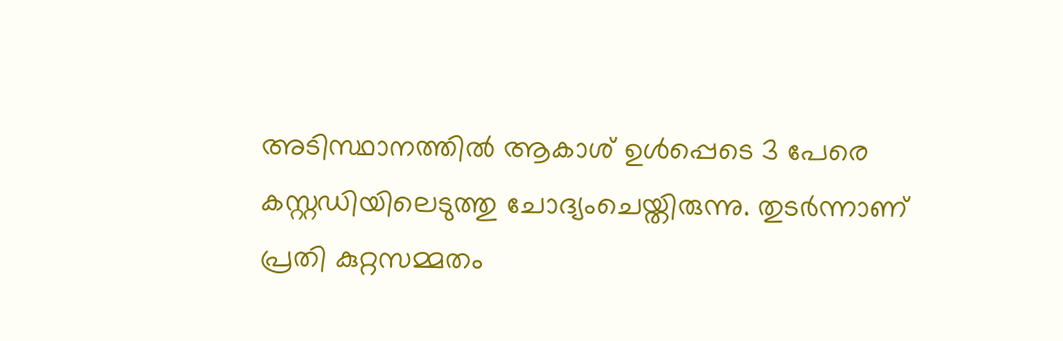അടിസ്ഥാനത്തില്‍ ആകാശ് ഉള്‍പ്പെടെ 3 പേരെ കസ്റ്റഡിയിലെടുത്തു ചോദ്യംചെയ്തിരുന്നു. തുടര്‍ന്നാണ് പ്രതി കുറ്റസമ്മതം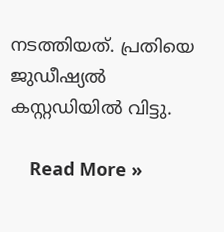നടത്തിയത്. പ്രതിയെ ജുഡീഷ്യല്‍ കസ്റ്റഡിയില്‍ വിട്ടു.

    Read More »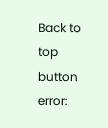Back to top button
error: